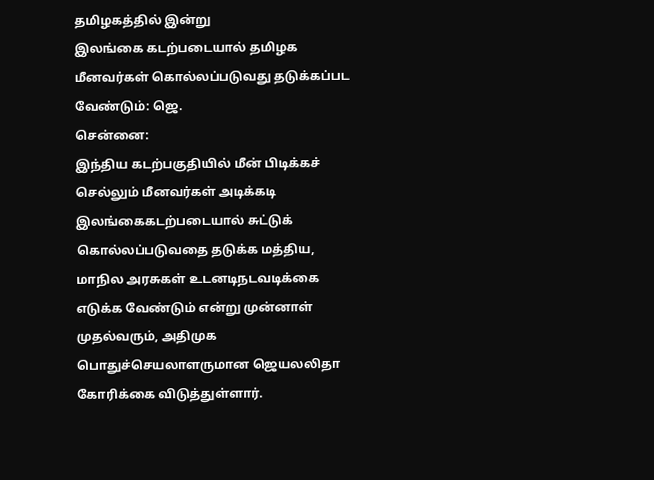தமிழகத்தில் இன்று
இலங்கை கடற்படையால் தமிழக மீனவர்கள் கொல்லப்படுவது தடுக்கப்பட வேண்டும்: ஜெ.
சென்னை:
இந்திய கடற்பகுதியில் மீன் பிடிக்கச் செல்லும் மீனவர்கள் அடிக்கடி இலங்கைகடற்படையால் சுட்டுக் கொல்லப்படுவதை தடுக்க மத்திய, மாநில அரசுகள் உடனடிநடவடிக்கை எடுக்க வேண்டும் என்று முன்னாள் முதல்வரும், அதிமுக பொதுச்செயலாளருமான ஜெயலலிதா கோரிக்கை விடுத்துள்ளார்.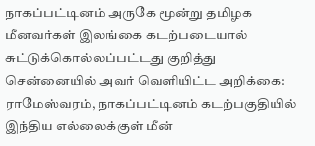நாகப்பட்டினம் அருகே மூன்று தமிழக மீனவர்கள் இலங்கை கடற்படையால் சுட்டுக்கொல்லப்பட்டது குறித்து சென்னையில் அவர் வெளியிட்ட அறிக்கை:
ராமேஸ்வரம், நாகப்பட்டினம் கடற்பகுதியில் இந்திய எல்லைக்குள் மீன்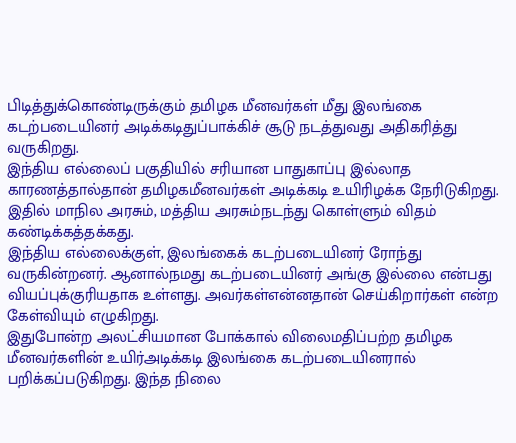பிடித்துக்கொண்டிருக்கும் தமிழக மீனவர்கள் மீது இலங்கை கடற்படையினர் அடிக்கடிதுப்பாக்கிச் சூடு நடத்துவது அதிகரித்து வருகிறது.
இந்திய எல்லைப் பகுதியில் சரியான பாதுகாப்பு இல்லாத காரணத்தால்தான் தமிழகமீனவர்கள் அடிக்கடி உயிரிழக்க நேரிடுகிறது. இதில் மாநில அரசும், மத்திய அரசும்நடந்து கொள்ளும் விதம் கண்டிக்கத்தக்கது.
இந்திய எல்லைக்குள், இலங்கைக் கடற்படையினர் ரோந்து வருகின்றனர். ஆனால்நமது கடற்படையினர் அங்கு இல்லை என்பது வியப்புக்குரியதாக உள்ளது. அவர்கள்என்னதான் செய்கிறார்கள் என்ற கேள்வியும் எழுகிறது.
இதுபோன்ற அலட்சியமான போக்கால் விலைமதிப்பற்ற தமிழக மீனவர்களின் உயிர்அடிக்கடி இலங்கை கடற்படையினரால் பறிக்கப்படுகிறது. இந்த நிலை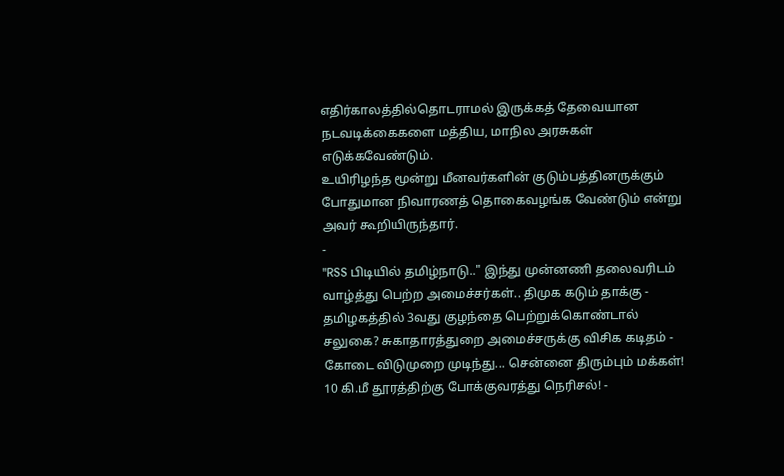எதிர்காலத்தில்தொடராமல் இருக்கத் தேவையான நடவடிக்கைகளை மத்திய, மாநில அரசுகள் எடுக்கவேண்டும்.
உயிரிழந்த மூன்று மீனவர்களின் குடும்பத்தினருக்கும் போதுமான நிவாரணத் தொகைவழங்க வேண்டும் என்று அவர் கூறியிருந்தார்.
-
"RSS பிடியில் தமிழ்நாடு.." இந்து முன்னணி தலைவரிடம் வாழ்த்து பெற்ற அமைச்சர்கள்.. திமுக கடும் தாக்கு -
தமிழகத்தில் 3வது குழந்தை பெற்றுக்கொண்டால் சலுகை? சுகாதாரத்துறை அமைச்சருக்கு விசிக கடிதம் -
கோடை விடுமுறை முடிந்து... சென்னை திரும்பும் மக்கள்! 10 கி.மீ தூரத்திற்கு போக்குவரத்து நெரிசல்! -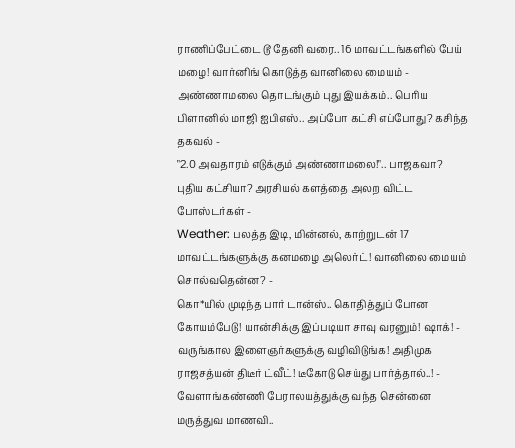ராணிப்பேட்டை டூ தேனி வரை.. 16 மாவட்டங்களில் பேய் மழை! வார்னிங் கொடுத்த வானிலை மையம் -
அண்ணாமலை தொடங்கும் புது இயக்கம்.. பெரிய பிளானில் மாஜி ஐபிஎஸ்.. அப்போ கட்சி எப்போது? கசிந்த தகவல் -
"2.0 அவதாரம் எடுக்கும் அண்ணாமலை!".. பாஜகவா? புதிய கட்சியா? அரசியல் களத்தை அலற விட்ட போஸ்டர்கள் -
Weather: பலத்த இடி, மின்னல், காற்றுடன் 17 மாவட்டங்களுக்கு கனமழை அலெர்ட்! வானிலை மையம் சொல்வதென்ன? -
கொ*யில் முடிந்த பார் டான்ஸ்.. கொதித்துப் போன கோயம்பேடு! யான்சிக்கு இப்படியா சாவு வரனும்! ஷாக்! -
வருங்கால இளைஞர்களுக்கு வழிவிடுங்க! அதிமுக ராஜசத்யன் திடீர் ட்வீட்! டீகோடு செய்து பார்த்தால்..! -
வேளாங்கண்ணி பேராலயத்துக்கு வந்த சென்னை மருத்துவ மாணவி..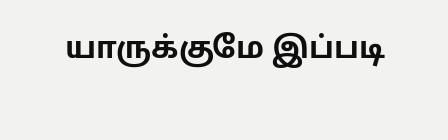யாருக்குமே இப்படி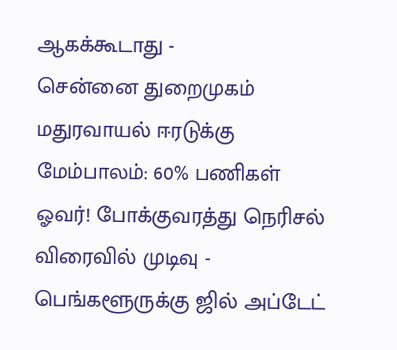ஆகக்கூடாது -
சென்னை துறைமுகம் மதுரவாயல் ஈரடுக்கு மேம்பாலம்: 60% பணிகள் ஓவர்! போக்குவரத்து நெரிசல் விரைவில் முடிவு -
பெங்களூருக்கு ஜில் அப்டேட்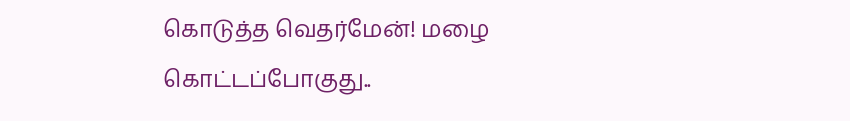கொடுத்த வெதர்மேன்! மழை கொட்டப்போகுது..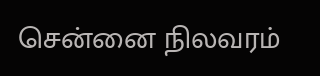சென்னை நிலவரம்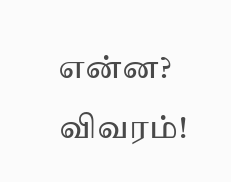என்ன? விவரம்!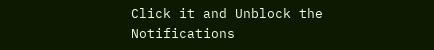Click it and Unblock the Notifications